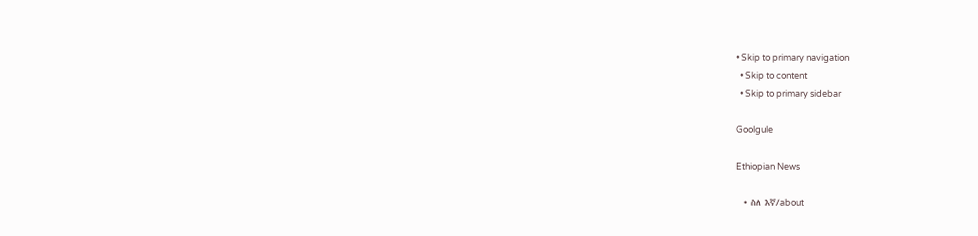• Skip to primary navigation
  • Skip to content
  • Skip to primary sidebar

Goolgule

Ethiopian News

  • ስለ እኛ/about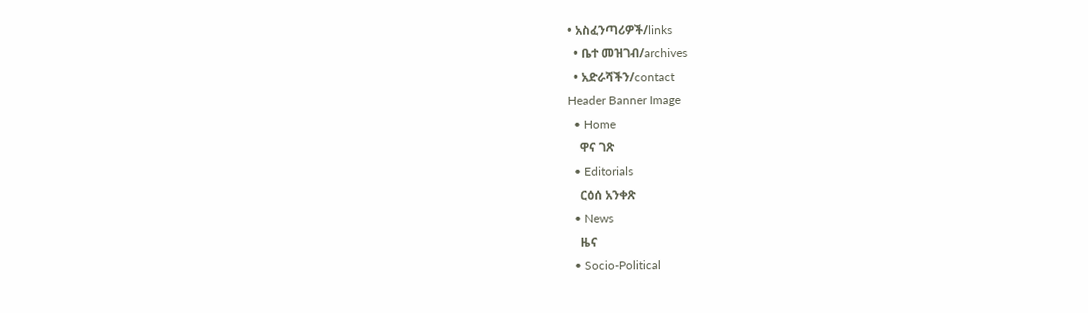• አስፈንጣሪዎች/links
  • ቤተ መዝገብ/archives
  • አድራሻችን/contact
Header Banner Image
  • Home
    ዋና ገጽ
  • Editorials
    ርዕሰ አንቀጽ
  • News
    ዜና
  • Socio-Political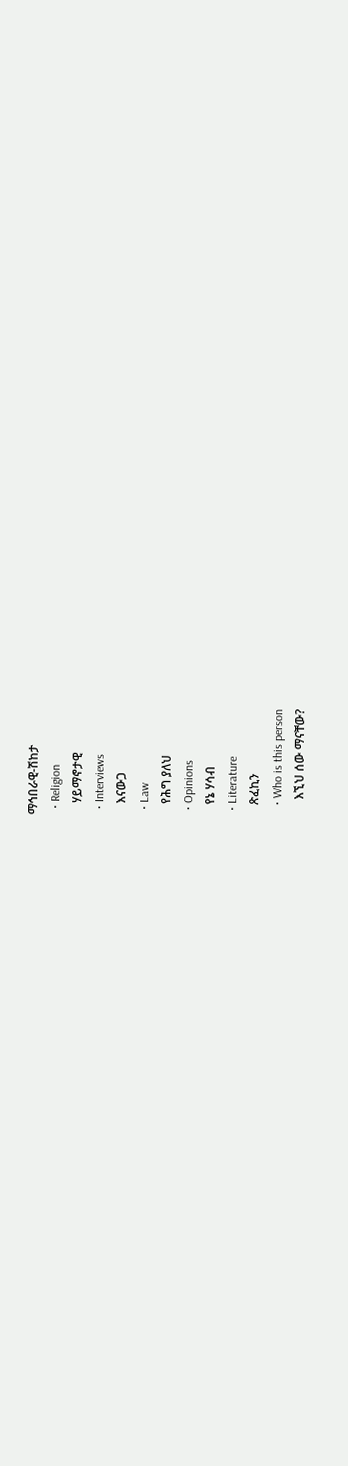ማኅበራዊ-ሽከታ
  • Religion
    ሃይማኖታዊ
  • Interviews
    እናውጋ
  • Law
    የሕግ ያለህ
  • Opinions
    የኔ ሃሳብ
  • Literature
    ጽፈኪን
    • Who is this person
      እኚህ ሰው ማናቸው?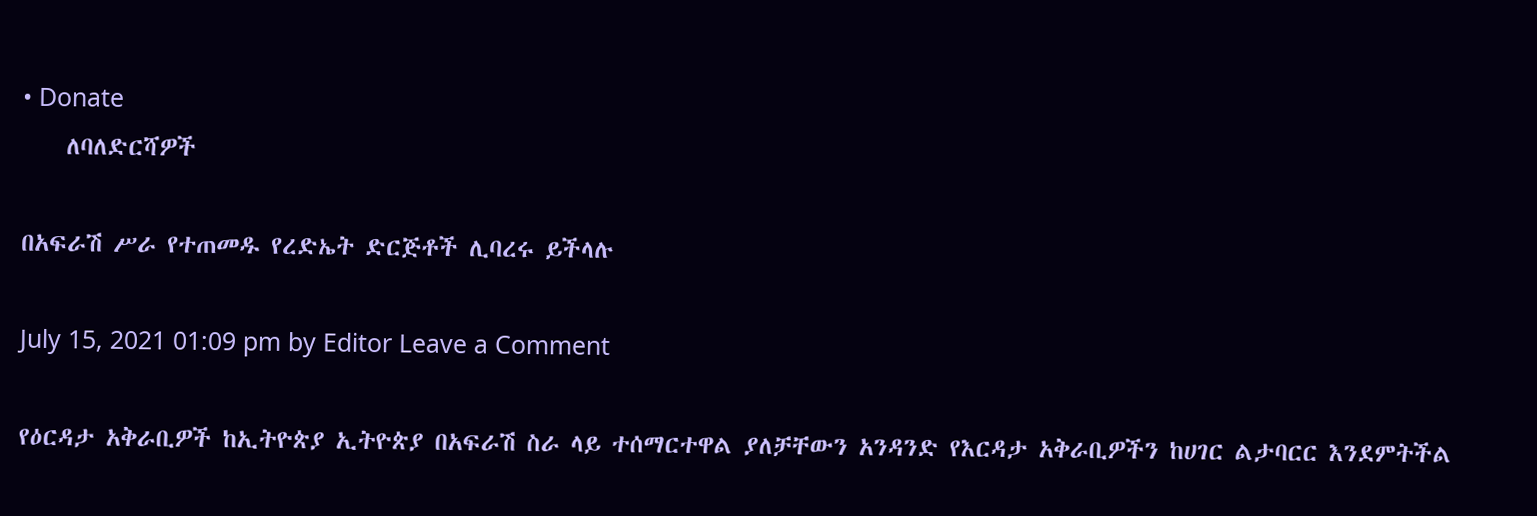• Donate
    ለባለድርሻዎች

በአፍራሽ ሥራ የተጠመዱ የረድኤት ድርጅቶች ሊባረሩ ይችላሉ

July 15, 2021 01:09 pm by Editor Leave a Comment

የዕርዳታ አቅራቢዎች ከኢትዮጵያ ኢትዮጵያ በአፍራሽ ስራ ላይ ተሰማርተዋል ያለቻቸውን አንዳንድ የእርዳታ አቅራቢዎችን ከሀገር ልታባርር እንደምትችል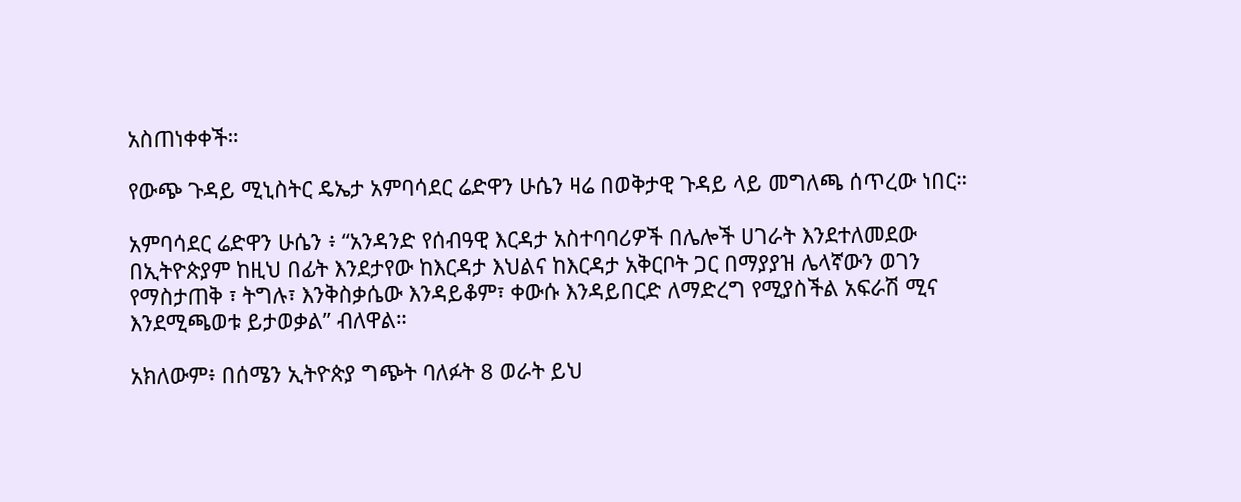አስጠነቀቀች።

የውጭ ጉዳይ ሚኒስትር ዴኤታ አምባሳደር ሬድዋን ሁሴን ዛሬ በወቅታዊ ጉዳይ ላይ መግለጫ ሰጥረው ነበር።

አምባሳደር ሬድዋን ሁሴን ፥ “አንዳንድ የሰብዓዊ እርዳታ አስተባባሪዎች በሌሎች ሀገራት እንደተለመደው በኢትዮጵያም ከዚህ በፊት እንደታየው ከእርዳታ እህልና ከእርዳታ አቅርቦት ጋር በማያያዝ ሌላኛውን ወገን የማስታጠቅ ፣ ትግሉ፣ እንቅስቃሴው እንዳይቆም፣ ቀውሱ እንዳይበርድ ለማድረግ የሚያስችል አፍራሽ ሚና እንደሚጫወቱ ይታወቃል” ብለዋል።

አክለውም፥ በሰሜን ኢትዮጵያ ግጭት ባለፉት 8 ወራት ይህ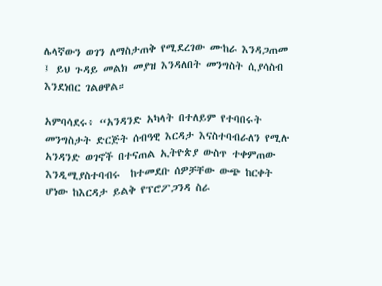ሌላኛውን ወገን ለማስታጠቅ የሚደረገው ሙከራ እንዳጋጠመ ፤ ይህ ጉዳይ መልክ መያዝ እንዳለበት መንግስት ሲያሳስብ እንደነበር ገልፀዋል።

አምባሳደሩ፥ “አንዳንድ አካላት በተለይም የተባበሩት መንግስታት ድርጅት ሰብዓዊ እርዳታ እናስተባብራለን የሚሉ አንዳንድ ወገኖች በተናጠል ኢትዮጵያ ውስጥ ተቀምጠው እንዲሚያስተባብሩ  ከተመደቡ ሰዎቻቸው ውጭ ከርቀት ሆነው ከእርዳታ ይልቅ የፕሮፖጋንዳ ስራ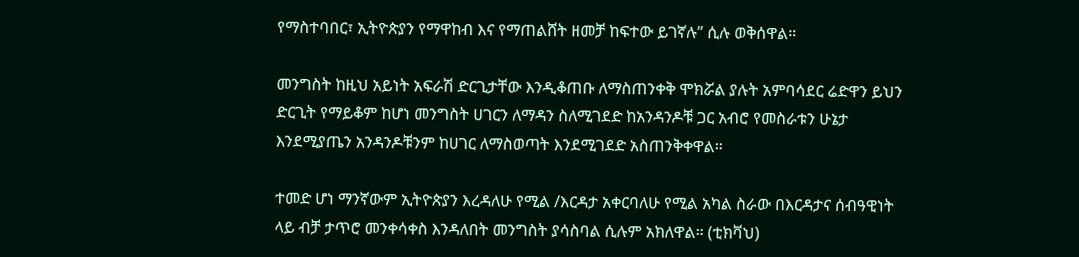የማስተባበር፣ ኢትዮጵያን የማዋከብ እና የማጠልሸት ዘመቻ ከፍተው ይገኛሉ” ሲሉ ወቅሰዋል።

መንግስት ከዚህ አይነት አፍራሽ ድርጊታቸው እንዲቆጠቡ ለማስጠንቀቅ ሞክሯል ያሉት አምባሳደር ሬድዋን ይህን ድርጊት የማይቆም ከሆነ መንግስት ሀገርን ለማዳን ስለሚገደድ ከአንዳንዶቹ ጋር አብሮ የመስራቱን ሁኔታ እንደሚያጤን አንዳንዶቹንም ከሀገር ለማስወጣት እንደሚገደድ አስጠንቅቀዋል።

ተመድ ሆነ ማንኛውም ኢትዮጵያን እረዳለሁ የሚል /እርዳታ አቀርባለሁ የሚል አካል ስራው በእርዳታና ሰብዓዊነት ላይ ብቻ ታጥሮ መንቀሳቀስ እንዳለበት መንግስት ያሳስባል ሲሉም አክለዋል። (ቲክቫህ)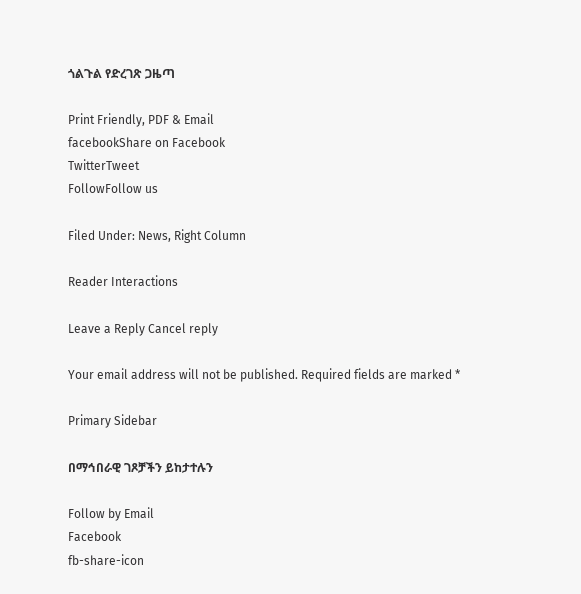ጎልጉል የድረገጽ ጋዜጣ

Print Friendly, PDF & Email
facebookShare on Facebook
TwitterTweet
FollowFollow us

Filed Under: News, Right Column

Reader Interactions

Leave a Reply Cancel reply

Your email address will not be published. Required fields are marked *

Primary Sidebar

በማኅበራዊ ገጾቻችን ይከታተሉን

Follow by Email
Facebook
fb-share-icon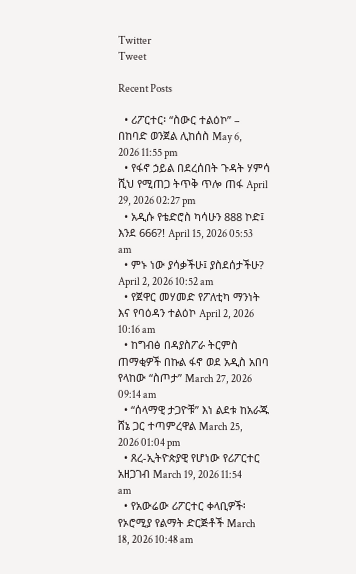Twitter
Tweet

Recent Posts

  • ሪፖርተር፡ “ስውር ተልዕኮ” – በከባድ ወንጀል ሊከሰስ May 6, 2026 11:55 pm
  • የፋኖ ኃይል በደረሰበት ጉዳት ሃምሳ ሺህ የሚጠጋ ትጥቅ ጥሎ ጠፋ April 29, 2026 02:27 pm
  • አዲሱ የቴድሮስ ካሳሁን 888 ኮድ፤ እንደ 666?! April 15, 2026 05:53 am
  • ምኑ ነው ያሳቃችሁ፤ ያስደሰታችሁ? April 2, 2026 10:52 am
  • የጀዋር መሃመድ የፖለቲካ ማንነት እና የባዕዳን ተልዕኮ April 2, 2026 10:16 am
  • ከግብፅ በዳያስፖራ ትርምስ ጠማቂዎች በኩል ፋኖ ወደ አዲስ አበባ የላከው “ስጦታ” March 27, 2026 09:14 am
  • “ሰላማዊ ታጋዮቹ” እነ ልደቱ ከአራጁ ሸኔ ጋር ተጣምረዋል March 25, 2026 01:04 pm
  • ጸረ-ኢትዮጵያዊ የሆነው የሪፖርተር አዘጋገብ March 19, 2026 11:54 am
  • የአውሬው ሪፖርተር ቀላቢዎች፡ የኦሮሚያ የልማት ድርጅቶች March 18, 2026 10:48 am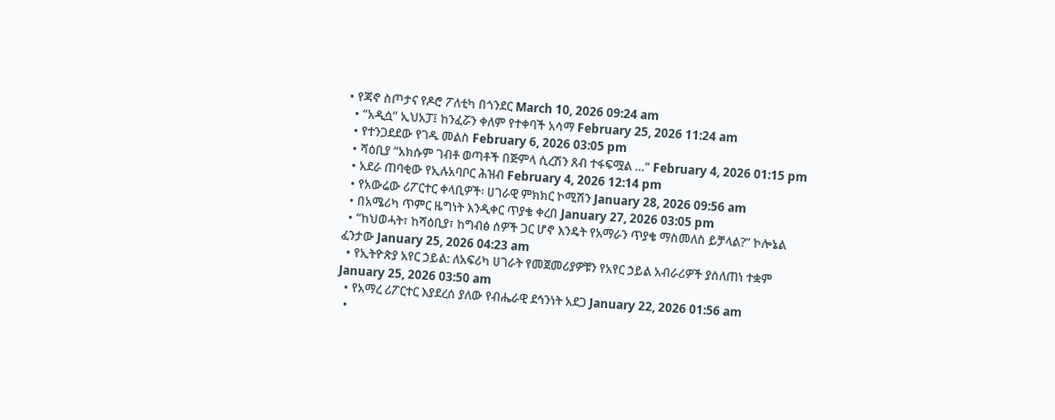• የጃኖ ስጦታና የዶሮ ፖለቲካ በጎንደር March 10, 2026 09:24 am
  • “አዲሷ” ኢህአፓ፤ ከንፈሯን ቀለም የተቀባች አሳማ February 25, 2026 11:24 am
  • የተንጋደደው የገዱ መልስ February 6, 2026 03:05 pm
  • ሻዕቢያ “አክሱም ገብቶ ወጣቶች በጅምላ ሲረሽን ጸብ ተፋፍሟል …” February 4, 2026 01:15 pm
  • አደራ ጠባቂው የኢሉአባቦር ሕዝብ February 4, 2026 12:14 pm
  • የአውሬው ሪፖርተር ቀላቢዎች፡ ሀገራዊ ምክክር ኮሚሽን January 28, 2026 09:56 am
  • በአሜሪካ ጥምር ዜግነት እንዲቀር ጥያቄ ቀረበ January 27, 2026 03:05 pm
  • “ከህወሓት፣ ከሻዕቢያ፣ ከግብፅ ሰዎች ጋር ሆኖ እንዴት የአማራን ጥያቄ ማስመለስ ይቻላል?” ኮሎኔል ፈንታው January 25, 2026 04:23 am
  • የኢትዮጵያ አየር ኃይል: ለአፍሪካ ሀገራት የመጀመሪያዎቹን የአየር ኃይል አብራሪዎች ያሰለጠነ ተቋም January 25, 2026 03:50 am
  • የአማረ ሪፖርተር እያደረሰ ያለው የብሔራዊ ደኅንነት አደጋ January 22, 2026 01:56 am
  •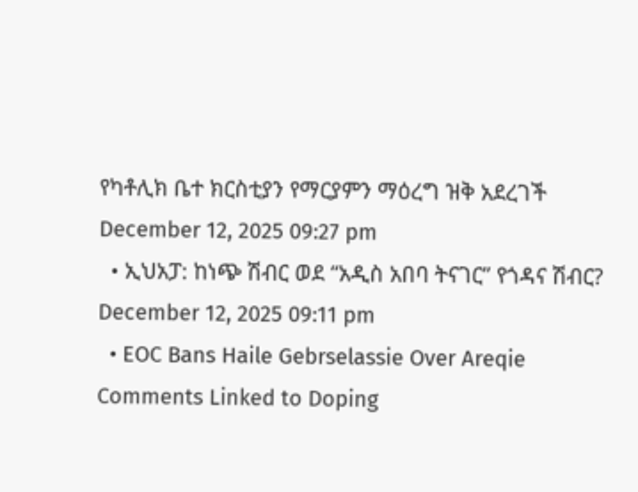የካቶሊክ ቤተ ክርስቲያን የማርያምን ማዕረግ ዝቅ አደረገች December 12, 2025 09:27 pm
  • ኢህአፓ: ከነጭ ሽብር ወደ “አዲስ አበባ ትናገር” የጎዳና ሽብር? December 12, 2025 09:11 pm
  • EOC Bans Haile Gebrselassie Over Areqie Comments Linked to Doping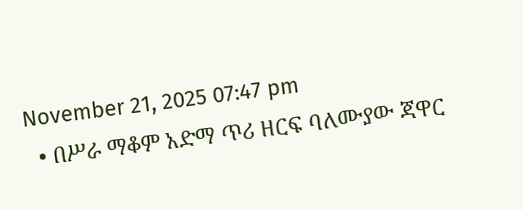November 21, 2025 07:47 pm
  • በሥራ ማቆም አድማ ጥሪ ዘርፍ ባለሙያው ጃዋር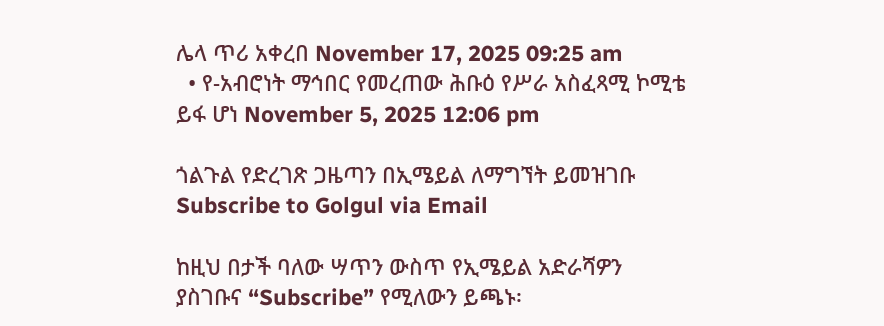ሌላ ጥሪ አቀረበ November 17, 2025 09:25 am
  • የ-አብሮነት ማኅበር የመረጠው ሕቡዕ የሥራ አስፈጻሚ ኮሚቴ ይፋ ሆነ November 5, 2025 12:06 pm

ጎልጉል የድረገጽ ጋዜጣን በኢሜይል ለማግኘት ይመዝገቡ Subscribe to Golgul via Email

ከዚህ በታች ባለው ሣጥን ውስጥ የኢሜይል አድራሻዎን ያስገቡና “Subscribe” የሚለውን ይጫኑ፡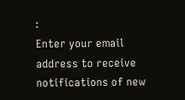፡
Enter your email address to receive notifications of new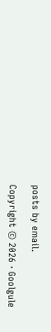posts by email.

Copyright © 2026 · Goolgule